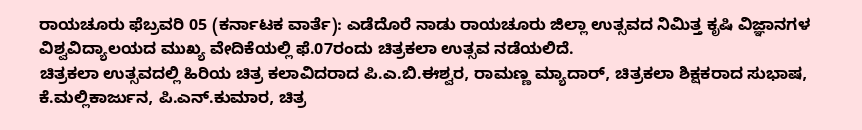ರಾಯಚೂರು ಫೆಬ್ರವರಿ 05 (ಕರ್ನಾಟಕ ವಾರ್ತೆ): ಎಡೆದೊರೆ ನಾಡು ರಾಯಚೂರು ಜಿಲ್ಲಾ ಉತ್ಸವದ ನಿಮಿತ್ತ ಕೃಷಿ ವಿಜ್ಞಾನಗಳ ವಿಶ್ವವಿದ್ಯಾಲಯದ ಮುಖ್ಯ ವೇದಿಕೆಯಲ್ಲಿ ಫೆ.07ರಂದು ಚಿತ್ರಕಲಾ ಉತ್ಸವ ನಡೆಯಲಿದೆ.
ಚಿತ್ರಕಲಾ ಉತ್ಸವದಲ್ಲಿ ಹಿರಿಯ ಚಿತ್ರ ಕಲಾವಿದರಾದ ಪಿ.ಎ.ಬಿ.ಈಶ್ವರ, ರಾಮಣ್ಣ ಮ್ಯಾದಾರ್, ಚಿತ್ರಕಲಾ ಶಿಕ್ಷಕರಾದ ಸುಭಾಷ, ಕೆ.ಮಲ್ಲಿಕಾರ್ಜುನ, ಪಿ.ಎನ್.ಕುಮಾರ, ಚಿತ್ರ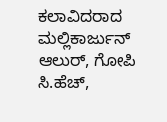ಕಲಾವಿದರಾದ ಮಲ್ಲಿಕಾರ್ಜುನ್ ಆಲುರ್, ಗೋಪಿ ಸಿ.ಹೆಚ್,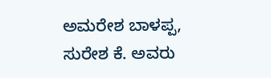ಅಮರೇಶ ಬಾಳಪ್ಪ, ಸುರೇಶ ಕೆ. ಅವರು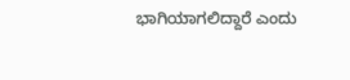ಭಾಗಿಯಾಗಲಿದ್ದಾರೆ ಎಂದು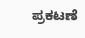ಪ್ರಕಟಣೆ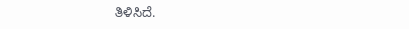ತಿಳಿಸಿದೆ.